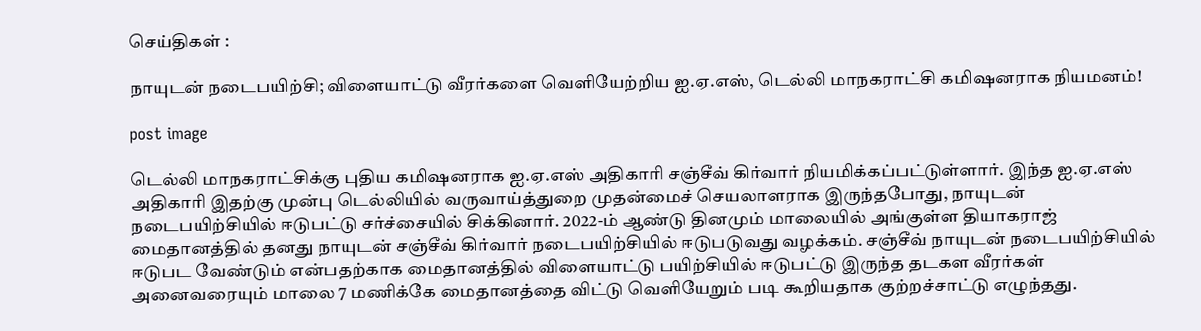செய்திகள் :

நாயுடன் நடைபயிற்சி; விளையாட்டு வீரர்களை வெளியேற்றிய ஐ.ஏ.எஸ், டெல்லி மாநகராட்சி கமிஷனராக நியமனம்!

post image

டெல்லி மாநகராட்சிக்கு புதிய கமிஷனராக ஐ.ஏ.எஸ் அதிகாரி சஞ்சீவ் கிர்வார் நியமிக்கப்பட்டுள்ளார். இந்த ஐ.ஏ.எஸ் அதிகாரி இதற்கு முன்பு டெல்லியில் வருவாய்த்துறை முதன்மைச் செயலாளராக இருந்தபோது, நாயுடன் நடைபயிற்சியில் ஈடுபட்டு சர்ச்சையில் சிக்கினார். 2022-ம் ஆண்டு தினமும் மாலையில் அங்குள்ள தியாகராஜ் மைதானத்தில் தனது நாயுடன் சஞ்சீவ் கிர்வார் நடைபயிற்சியில் ஈடுபடுவது வழக்கம். சஞ்சீவ் நாயுடன் நடைபயிற்சியில் ஈடுபட வேண்டும் என்பதற்காக மைதானத்தில் விளையாட்டு பயிற்சியில் ஈடுபட்டு இருந்த தடகள வீரர்கள் அனைவரையும் மாலை 7 மணிக்கே மைதானத்தை விட்டு வெளியேறும் படி கூறியதாக குற்றச்சாட்டு எழுந்தது.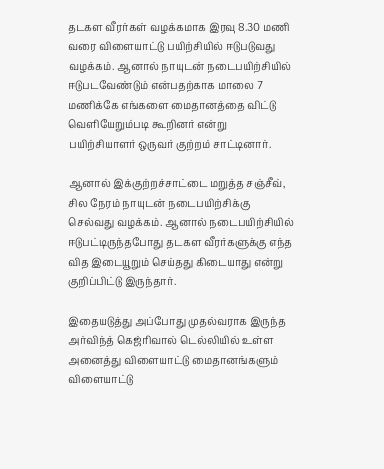தடகள வீரர்கள் வழக்கமாக இரவு 8.30 மணி வரை விளையாட்டு பயிற்சியில் ஈடுபடுவது வழக்கம். ஆனால் நாயுடன் நடைபயிற்சியில் ஈடுபடவேண்டும் என்பதற்காக மாலை 7 மணிக்கே எங்களை மைதானத்தை விட்டு வெளியேறும்படி கூறினர் என்று பயிற்சியாளர் ஒருவர் குற்றம் சாட்டினார்.

ஆனால் இக்குற்றச்சாட்டை மறுத்த சஞ்சீவ், சில நேரம் நாயுடன் நடைபயிற்சிக்கு செல்வது வழக்கம். ஆனால் நடைபயிற்சியில் ஈடுபட்டிருந்தபோது தடகள வீரர்களுக்கு எந்த வித இடையூறும் செய்தது கிடையாது என்று குறிப்பிட்டு இருந்தார்.

இதையடுத்து அப்போது முதல்வராக இருந்த அர்விந்த் கெஜ்ரிவால் டெல்லியில் உள்ள அனைத்து விளையாட்டு மைதானங்களும் விளையாட்டு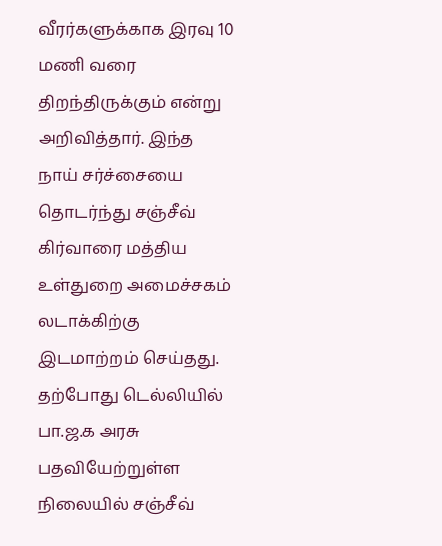வீரர்களுக்காக இரவு 10 மணி வரை திறந்திருக்கும் என்று அறிவித்தார். இந்த நாய் சர்ச்சையை தொடர்ந்து சஞ்சீவ் கிர்வாரை மத்திய உள்துறை அமைச்சகம் லடாக்கிற்கு இடமாற்றம் செய்தது. தற்போது டெல்லியில் பா.ஜ.க அரசு பதவியேற்றுள்ள நிலையில் சஞ்சீவ்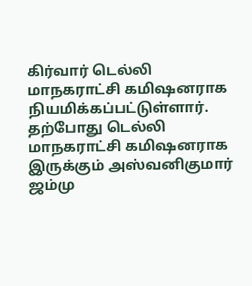கிர்வார் டெல்லி மாநகராட்சி கமிஷனராக நியமிக்கப்பட்டுள்ளார். தற்போது டெல்லி மாநகராட்சி கமிஷனராக இருக்கும் அஸ்வனிகுமார் ஜம்மு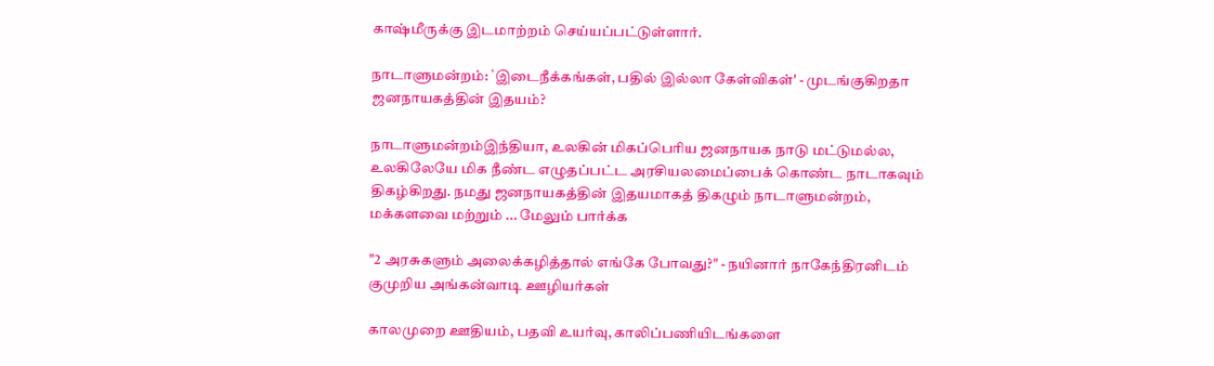காஷ்மீருக்கு இடமாற்றம் செய்யப்பட்டுள்ளார்.

நாடாளுமன்றம்: `இடைநீக்கங்கள், பதில் இல்லா கேள்விகள்' - முடங்குகிறதா ஜனநாயகத்தின் இதயம்?

நாடாளுமன்றம்இந்தியா, உலகின் மிகப்பெரிய ஜனநாயக நாடு மட்டுமல்ல, உலகிலேயே மிக நீண்ட எழுதப்பட்ட அரசியலமைப்பைக் கொண்ட நாடாகவும் திகழ்கிறது. நமது ஜனநாயகத்தின் இதயமாகத் திகழும் நாடாளுமன்றம், மக்களவை மற்றும் ... மேலும் பார்க்க

"2 அரசுகளும் அலைக்கழித்தால் எங்கே போவது?" - நயினார் நாகேந்திரனிடம் குமுறிய அங்கன்வாடி ஊழியர்கள்

காலமுறை ஊதியம், பதவி உயர்வு, காலிப்பணியிடங்களை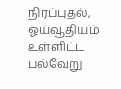நிரப்புதல், ஓய்வூதியம் உள்ளிட்ட பல்வேறு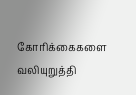கோரிக்கைகளை வலியுறுத்தி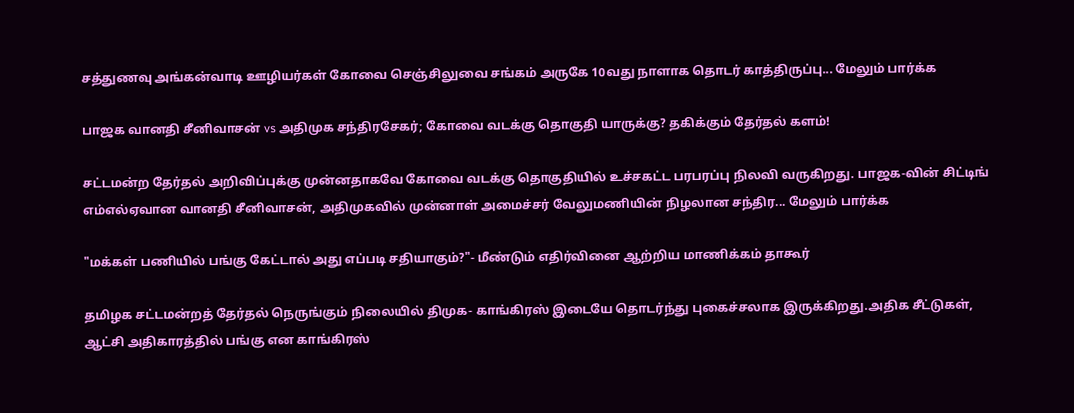சத்துணவு அங்கன்வாடி ஊழியர்கள் கோவை செஞ்சிலுவை சங்கம் அருகே 10வது நாளாக தொடர் காத்திருப்பு... மேலும் பார்க்க

பாஜக வானதி சீனிவாசன் vs அதிமுக சந்திரசேகர்; கோவை வடக்கு தொகுதி யாருக்கு? தகிக்கும் தேர்தல் களம்!

சட்டமன்ற தேர்தல் அறிவிப்புக்கு முன்னதாகவே கோவை வடக்கு தொகுதியில் உச்சகட்ட பரபரப்பு நிலவி வருகிறது. பாஜக-வின் சிட்டிங் எம்எல்ஏவான வானதி சீனிவாசன், அதிமுகவில் முன்னாள் அமைச்சர் வேலுமணியின் நிழலான சந்திர... மேலும் பார்க்க

"மக்கள் பணியில் பங்கு கேட்டால் அது எப்படி சதியாகும்?"- மீண்டும் எதிர்வினை ஆற்றிய மாணிக்கம் தாகூர்

தமிழக சட்டமன்றத் தேர்தல் நெருங்கும் நிலையில் திமுக- காங்கிரஸ் இடையே தொடர்ந்து புகைச்சலாக இருக்கிறது.அதிக சீட்டுகள், ஆட்சி அதிகாரத்தில் பங்கு என காங்கிரஸ்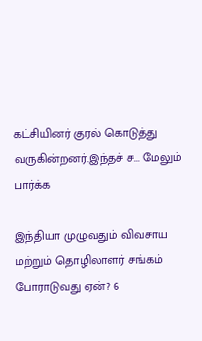கட்சியினர் குரல் கொடுத்து வருகின்றனர்.இந்தச் ச... மேலும் பார்க்க

இந்தியா முழுவதும் விவசாய மற்றும் தொழிலாளர் சங்கம் போராடுவது ஏன்? 6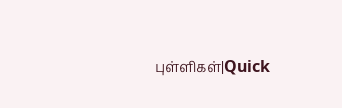புள்ளிகள்|Quick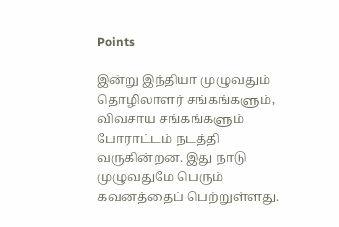Points

இன்று இந்தியா முழுவதும் தொழிலாளர் சங்கங்களும், விவசாய சங்கங்களும் போராட்டம் நடத்தி வருகின்றன. இது நாடு முழுவதுமே பெரும் கவனத்தைப் பெற்றுள்ளது.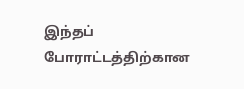இந்தப் போராட்டத்திற்கான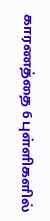காரணத்தை 6 புள்ளிகளில்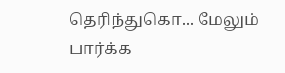தெரிந்துகொ... மேலும் பார்க்க